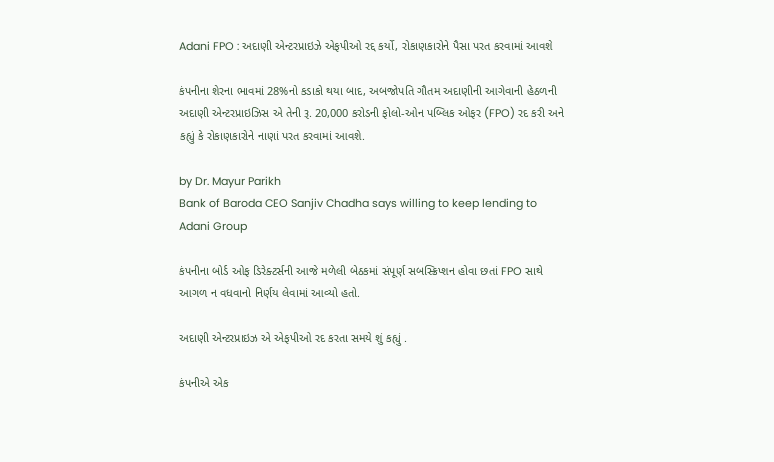Adani FPO : અદાણી એન્ટરપ્રાઇઝે એફપીઓ રદ્દ કર્યો, રોકાણકારોને પૈસા પરત કરવામાં આવશે

કંપનીના શેરના ભાવમાં 28%નો કડાકો થયા બાદ, અબજોપતિ ગૌતમ અદાણીની આગેવાની હેઠળની અદાણી એન્ટરપ્રાઇઝિસ એ તેની રૂ. 20,000 કરોડની ફોલો-ઓન પબ્લિક ઓફર (FPO) રદ કરી અને કહ્યું કે રોકાણકારોને નાણાં પરત કરવામાં આવશે.

by Dr. Mayur Parikh
Bank of Baroda CEO Sanjiv Chadha says willing to keep lending to Adani Group

કંપનીના બોર્ડ ઓફ ડિરેક્ટર્સની આજે મળેલી બેઠકમાં સંપૂર્ણ સબસ્ક્રિપ્શન હોવા છતાં FPO સાથે આગળ ન વધવાનો નિર્ણય લેવામાં આવ્યો હતો.

અદાણી એન્ટરપ્રાઇઝ એ એફપીઓ રદ કરતા સમયે શું કહ્યું .

કંપનીએ એક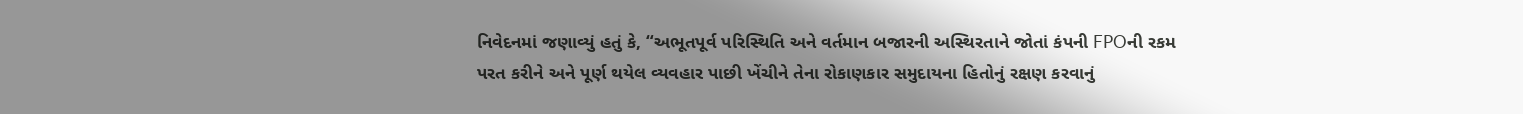નિવેદનમાં જણાવ્યું હતું કે, “અભૂતપૂર્વ પરિસ્થિતિ અને વર્તમાન બજારની અસ્થિરતાને જોતાં કંપની FPOની રકમ પરત કરીને અને પૂર્ણ થયેલ વ્યવહાર પાછી ખેંચીને તેના રોકાણકાર સમુદાયના હિતોનું રક્ષણ કરવાનું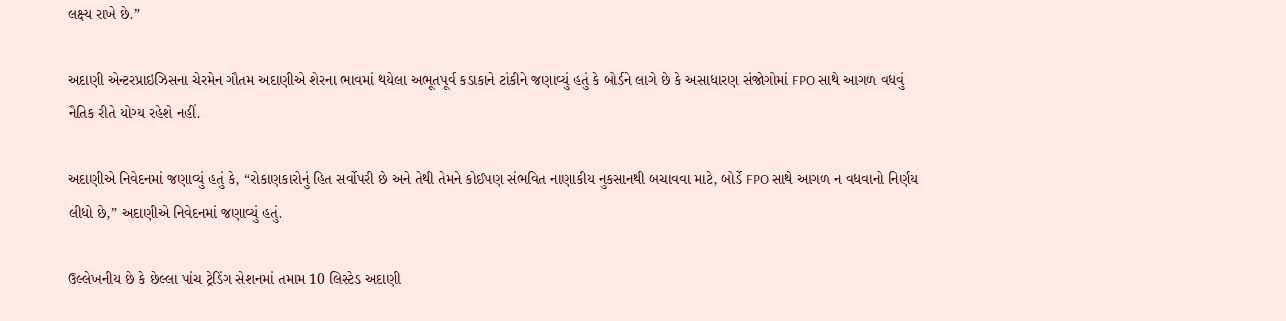લક્ષ્ય રાખે છે.”

અદાણી એન્ટરપ્રાઇઝિસના ચેરમેન ગૌતમ અદાણીએ શેરના ભાવમાં થયેલા અભૂતપૂર્વ કડાકાને ટાંકીને જણાવ્યું હતું કે બોર્ડને લાગે છે કે અસાધારણ સંજોગોમાં FPO સાથે આગળ વધવું નૈતિક રીતે યોગ્ય રહેશે નહીં.

અદાણીએ નિવેદનમાં જણાવ્યું હતું કે, “રોકાણકારોનું હિત સર્વોપરી છે અને તેથી તેમને કોઈપણ સંભવિત નાણાકીય નુકસાનથી બચાવવા માટે, બોર્ડે FPO સાથે આગળ ન વધવાનો નિર્ણય લીધો છે,” અદાણીએ નિવેદનમાં જણાવ્યું હતું.

ઉલ્લેખનીય છે કે છેલ્લા પાંચ ટ્રેડિંગ સેશનમાં તમામ 10 લિસ્ટેડ અદાણી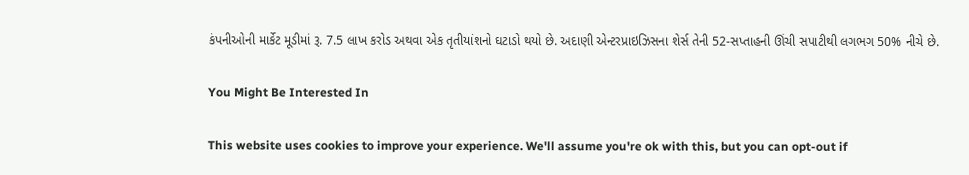કંપનીઓની માર્કેટ મૂડીમાં રૂ. 7.5 લાખ કરોડ અથવા એક તૃતીયાંશનો ઘટાડો થયો છે. અદાણી એન્ટરપ્રાઇઝિસના શેર્સ તેની 52-સપ્તાહની ઊંચી સપાટીથી લગભગ 50% નીચે છે.

You Might Be Interested In

This website uses cookies to improve your experience. We'll assume you're ok with this, but you can opt-out if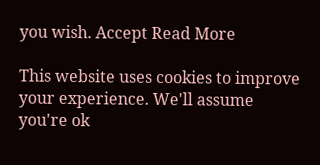you wish. Accept Read More

This website uses cookies to improve your experience. We'll assume you're ok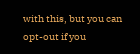with this, but you can opt-out if you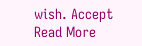wish. Accept Read More